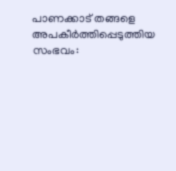പാണക്കാട് തങ്ങളെ അപകീര്‍ത്തിപ്പെടുത്തിയ സംഭവം: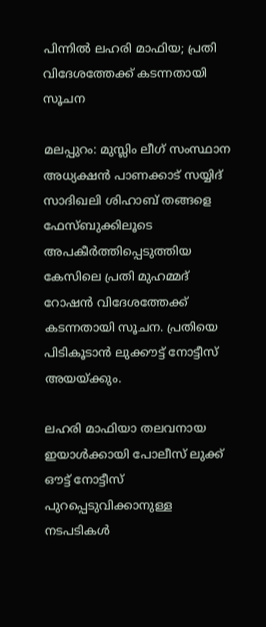പിന്നില്‍ ലഹരി മാഫിയ; പ്രതി വിദേശത്തേക്ക് കടന്നതായി സൂചന

മലപ്പുറം: മുസ്ലിം ലീഗ് സംസ്ഥാന അധ്യക്ഷന്‍ പാണക്കാട് സയ്യിദ് സാദിഖലി ശിഹാബ് തങ്ങളെ ഫേസ്ബുക്കിലൂടെ അപകീര്‍ത്തിപ്പെടുത്തിയ കേസിലെ പ്രതി മുഹമ്മദ് റോഷന്‍ വിദേശത്തേക്ക് കടന്നതായി സൂചന. പ്രതിയെ പിടികൂടാന്‍ ലുക്കൗട്ട് നോട്ടീസ് അയയ്ക്കും.

ലഹരി മാഫിയാ തലവനായ ഇയാള്‍ക്കായി പോലീസ് ലുക്ക് ഔട്ട് നോട്ടീസ് പുറപ്പെടുവിക്കാനുള്ള നടപടികള്‍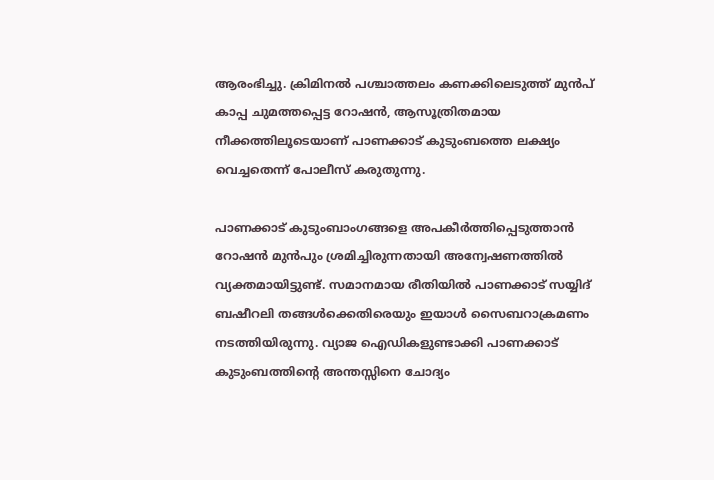ആരംഭിച്ചു. ക്രിമിനല്‍ പശ്ചാത്തലം കണക്കിലെടുത്ത് മുന്‍പ് കാപ്പ ചുമത്തപ്പെട്ട റോഷന്‍, ആസൂത്രിതമായ നീക്കത്തിലൂടെയാണ് പാണക്കാട് കുടുംബത്തെ ലക്ഷ്യം വെച്ചതെന്ന് പോലീസ് കരുതുന്നു.

പാണക്കാട് കുടുംബാംഗങ്ങളെ അപകീര്‍ത്തിപ്പെടുത്താന്‍ റോഷന്‍ മുന്‍പും ശ്രമിച്ചിരുന്നതായി അന്വേഷണത്തില്‍ വ്യക്തമായിട്ടുണ്ട്. സമാനമായ രീതിയില്‍ പാണക്കാട് സയ്യിദ് ബഷീറലി തങ്ങള്‍ക്കെതിരെയും ഇയാള്‍ സൈബറാക്രമണം നടത്തിയിരുന്നു. വ്യാജ ഐഡികളുണ്ടാക്കി പാണക്കാട് കുടുംബത്തിന്റെ അന്തസ്സിനെ ചോദ്യം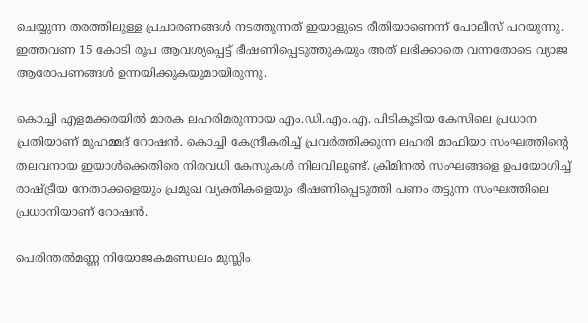ചെയ്യുന്ന തരത്തിലുള്ള പ്രചാരണങ്ങള്‍ നടത്തുന്നത് ഇയാളുടെ രീതിയാണെന്ന് പോലീസ് പറയുന്നു. ഇത്തവണ 15 കോടി രൂപ ആവശ്യപ്പെട്ട് ഭീഷണിപ്പെടുത്തുകയും അത് ലഭിക്കാതെ വന്നതോടെ വ്യാജ ആരോപണങ്ങള്‍ ഉന്നയിക്കുകയുമായിരുന്നു.

കൊച്ചി എളമക്കരയില്‍ മാരക ലഹരിമരുന്നായ എം.ഡി.എം.എ. പിടികൂടിയ കേസിലെ പ്രധാന പ്രതിയാണ് മുഹമ്മദ് റോഷന്‍. കൊച്ചി കേന്ദ്രീകരിച്ച് പ്രവര്‍ത്തിക്കുന്ന ലഹരി മാഫിയാ സംഘത്തിന്റെ തലവനായ ഇയാള്‍ക്കെതിരെ നിരവധി കേസുകള്‍ നിലവിലുണ്ട്. ക്രിമിനല്‍ സംഘങ്ങളെ ഉപയോഗിച്ച് രാഷ്ട്രീയ നേതാക്കളെയും പ്രമുഖ വ്യക്തികളെയും ഭീഷണിപ്പെടുത്തി പണം തട്ടുന്ന സംഘത്തിലെ പ്രധാനിയാണ് റോഷന്‍.

പെരിന്തല്‍മണ്ണ നിയോജകമണ്ഡലം മുസ്ലിം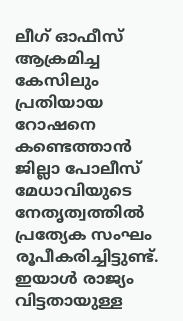ലീഗ് ഓഫീസ് ആക്രമിച്ച കേസിലും പ്രതിയായ റോഷനെ കണ്ടെത്താന്‍ ജില്ലാ പോലീസ് മേധാവിയുടെ നേതൃത്വത്തില്‍ പ്രത്യേക സംഘം രൂപീകരിച്ചിട്ടുണ്ട്. ഇയാള്‍ രാജ്യം വിട്ടതായുള്ള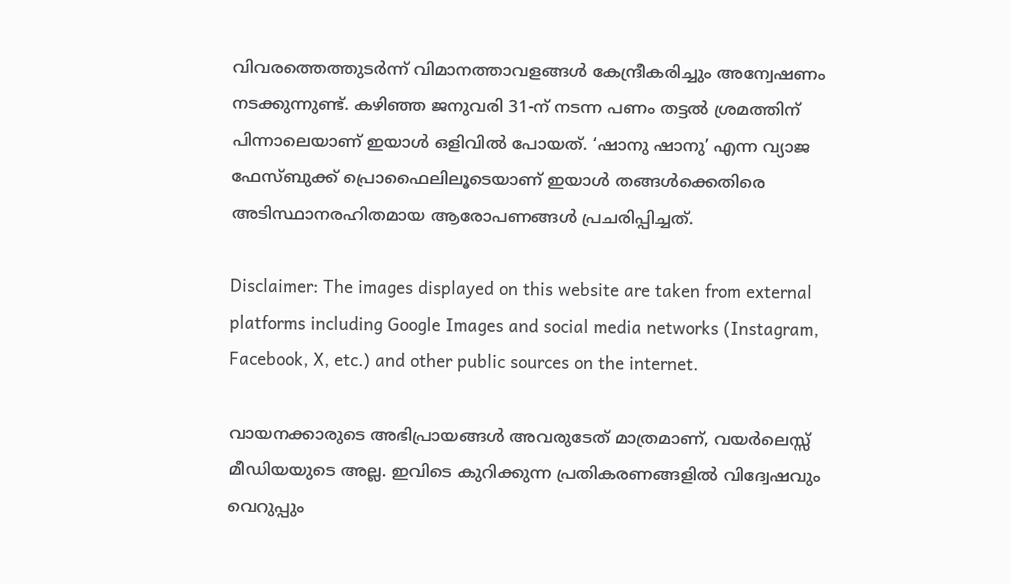വിവരത്തെത്തുടര്‍ന്ന് വിമാനത്താവളങ്ങള്‍ കേന്ദ്രീകരിച്ചും അന്വേഷണം നടക്കുന്നുണ്ട്. കഴിഞ്ഞ ജനുവരി 31-ന് നടന്ന പണം തട്ടല്‍ ശ്രമത്തിന് പിന്നാലെയാണ് ഇയാള്‍ ഒളിവില്‍ പോയത്. ‘ഷാനു ഷാനു’ എന്ന വ്യാജ ഫേസ്ബുക്ക് പ്രൊഫൈലിലൂടെയാണ് ഇയാള്‍ തങ്ങള്‍ക്കെതിരെ അടിസ്ഥാനരഹിതമായ ആരോപണങ്ങള്‍ പ്രചരിപ്പിച്ചത്.

Disclaimer: The images displayed on this website are taken from external platforms including Google Images and social media networks (Instagram, Facebook, X, etc.) and other public sources on the internet.

വായനക്കാരുടെ അഭിപ്രായങ്ങള്‍ അവരുടേത് മാത്രമാണ്, വയർലെസ്സ് മീഡിയയുടെ അല്ല. ഇവിടെ കുറിക്കുന്ന പ്രതികരണങ്ങളിൽ വിദ്വേഷവും വെറുപ്പും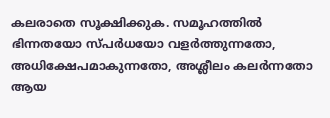കലരാതെ സൂക്ഷിക്കുക. സമൂഹത്തിൽ ഭിന്നതയോ സ്‌പർധയോ വളർത്തുന്നതോ, അധിക്ഷേപമാകുന്നതോ, അശ്ലീലം കലർന്നതോ ആയ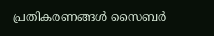പ്രതികരണങ്ങൾ സൈബർ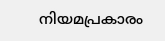നിയമപ്രകാരം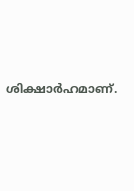ശിക്ഷാർഹമാണ്.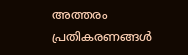അത്തരം പ്രതികരണങ്ങൾ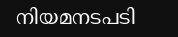നിയമനടപടി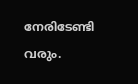നേരിടേണ്ടി വരും.